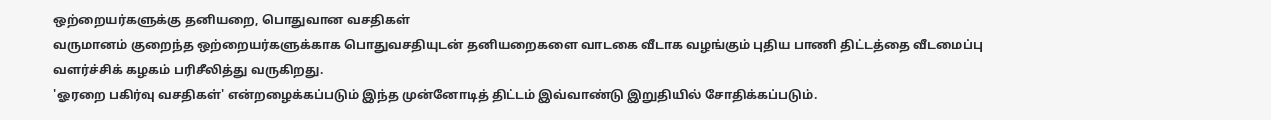ஒற்றையர்களுக்கு தனியறை, பொதுவான வசதிகள்
வருமானம் குறைந்த ஒற்றையர்களுக்காக பொதுவசதியுடன் தனியறைகளை வாடகை வீடாக வழங்கும் புதிய பாணி திட்டத்தை வீடமைப்பு வளர்ச்சிக் கழகம் பரிசீலித்து வருகிறது.
'ஓரறை பகிர்வு வசதிகள்' என்றழைக்கப்படும் இந்த முன்னோடித் திட்டம் இவ்வாண்டு இறுதியில் சோதிக்கப்படும்.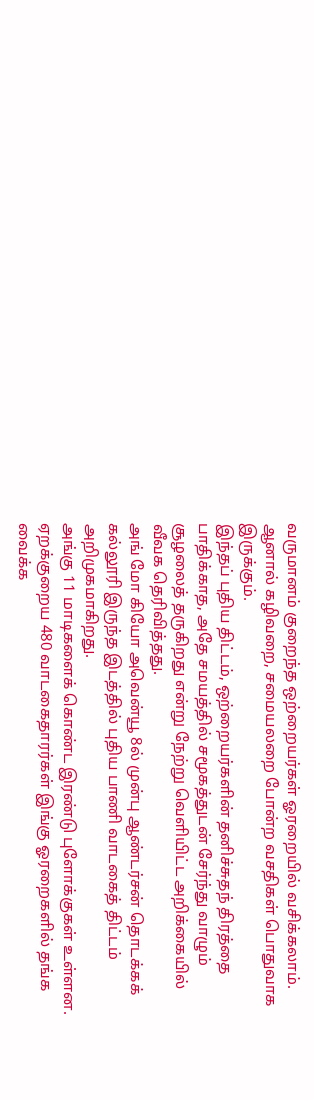வருமானம் குறைந்த ஒற்றையர்கள் ஓரறையில் வசிக்கலாம். ஆனால் கழிவறை, சமையலறை போன்ற வசதிகள் பொதுவாக இருக்கும்.
இந்தப் புதிய திட்டம், ஒற்றையர்களின் தனிச்சுதந் திரத்தை பாதிக்காத, அதே சமயத்தில் சமூகத்துடன் சேர்ந்து வாழும் சூழலைத் தருகிறது என்று நேற்று வெளியிட்ட அறிக்கையில் வீவக தெரிவித்தது.
அங் மோ கியோ அவென்யூ 8ல் முன்பு ஆண்டர்சன் தொடக்கக் கல்லூரி இருந்த இடத்தில் புதிய பாணி வாடகைத் திட்டம் அறிமுகமாகிறது.
அங்கு 11 மாடிகளைக் கொண்ட இரண்டு புளோக்குகள் உள்ளன.
ஏறக்குறைய 480 வாடகைதாரர்கள் இங்கு ஓரறைகளில் தங்க வைக்க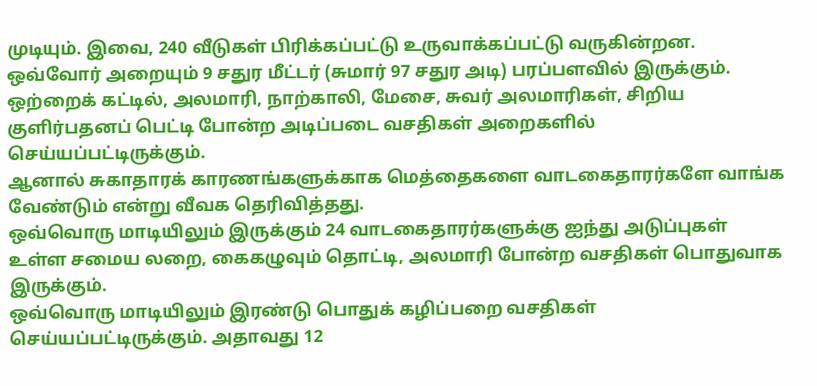முடியும். இவை, 240 வீடுகள் பிரிக்கப்பட்டு உருவாக்கப்பட்டு வருகின்றன.
ஒவ்வோர் அறையும் 9 சதுர மீட்டர் (சுமார் 97 சதுர அடி) பரப்பளவில் இருக்கும். ஒற்றைக் கட்டில், அலமாரி, நாற்காலி, மேசை, சுவர் அலமாரிகள், சிறிய குளிர்பதனப் பெட்டி போன்ற அடிப்படை வசதிகள் அறைகளில் செய்யப்பட்டிருக்கும்.
ஆனால் சுகாதாரக் காரணங்களுக்காக மெத்தைகளை வாடகைதாரர்களே வாங்க வேண்டும் என்று வீவக தெரிவித்தது.
ஒவ்வொரு மாடியிலும் இருக்கும் 24 வாடகைதாரர்களுக்கு ஐந்து அடுப்புகள் உள்ள சமைய லறை, கைகழுவும் தொட்டி, அலமாரி போன்ற வசதிகள் பொதுவாக இருக்கும்.
ஒவ்வொரு மாடியிலும் இரண்டு பொதுக் கழிப்பறை வசதிகள் செய்யப்பட்டிருக்கும். அதாவது 12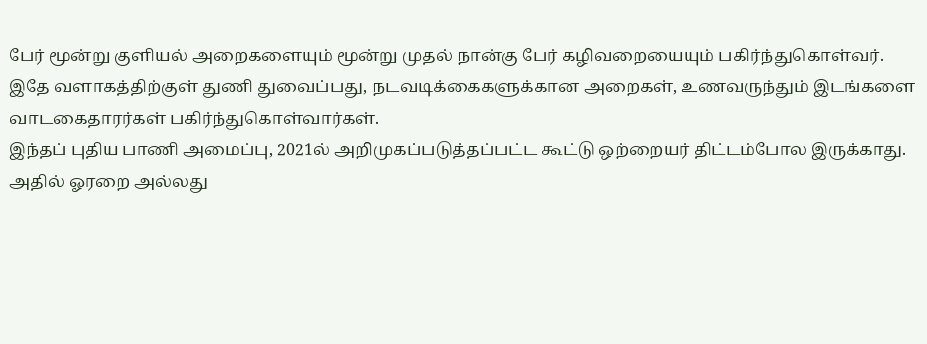பேர் மூன்று குளியல் அறைகளையும் மூன்று முதல் நான்கு பேர் கழிவறையையும் பகிர்ந்துகொள்வர்.
இதே வளாகத்திற்குள் துணி துவைப்பது, நடவடிக்கைகளுக்கான அறைகள், உணவருந்தும் இடங்களை வாடகைதாரர்கள் பகிர்ந்துகொள்வார்கள்.
இந்தப் புதிய பாணி அமைப்பு, 2021ல் அறிமுகப்படுத்தப்பட்ட கூட்டு ஒற்றையர் திட்டம்போல இருக்காது.
அதில் ஓரறை அல்லது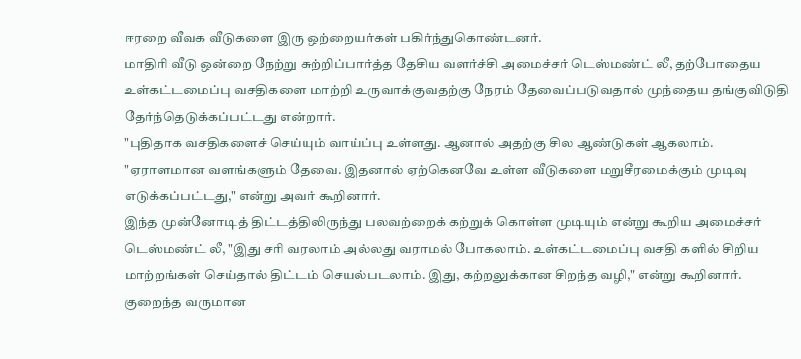ஈரறை வீவக வீடுகளை இரு ஒற்றையர்கள் பகிர்ந்துகொண்டனர்.
மாதிரி வீடு ஒன்றை நேற்று சுற்றிப்பார்த்த தேசிய வளர்ச்சி அமைச்சர் டெஸ்மண்ட் லீ, தற்போதைய உள்கட்டமைப்பு வசதிகளை மாற்றி உருவாக்குவதற்கு நேரம் தேவைப்படுவதால் முந்தைய தங்குவிடுதி தேர்ந்தெடுக்கப்பட்டது என்றார்.
"புதிதாக வசதிகளைச் செய்யும் வாய்ப்பு உள்ளது. ஆனால் அதற்கு சில ஆண்டுகள் ஆகலாம்.
"ஏராளமான வளங்களும் தேவை. இதனால் ஏற்கெனவே உள்ள வீடுகளை மறுசீரமைக்கும் முடிவு எடுக்கப்பட்டது," என்று அவர் கூறினார்.
இந்த முன்னோடித் திட்டத்திலிருந்து பலவற்றைக் கற்றுக் கொள்ள முடியும் என்று கூறிய அமைச்சர் டெஸ்மண்ட் லீ, "இது சரி வரலாம் அல்லது வராமல் போகலாம். உள்கட்டமைப்பு வசதி களில் சிறிய மாற்றங்கள் செய்தால் திட்டம் செயல்படலாம். இது, கற்றலுக்கான சிறந்த வழி," என்று கூறினார்.
குறைந்த வருமான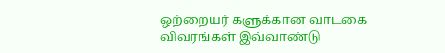ஒற்றையர் களுக்கான வாடகை விவரங்கள் இவ்வாண்டு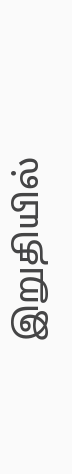இறுதியில்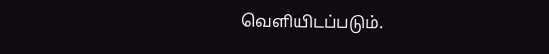வெளியிடப்படும்.